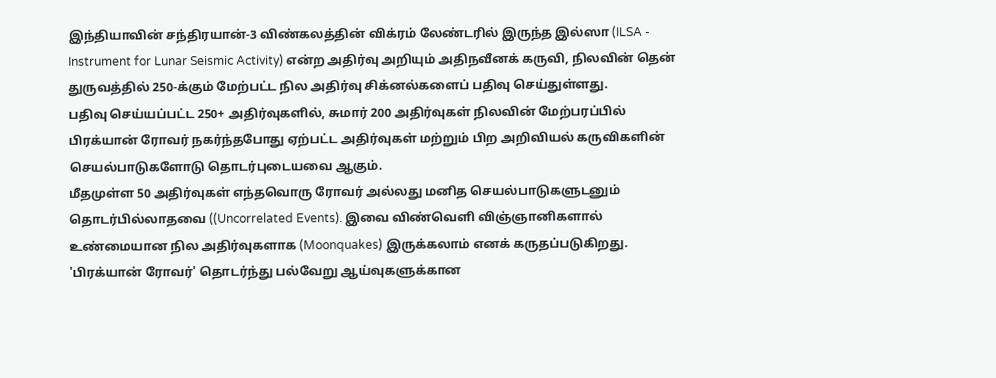இந்தியாவின் சந்திரயான்-3 விண்கலத்தின் விக்ரம் லேண்டரில் இருந்த இல்ஸா (ILSA - Instrument for Lunar Seismic Activity) என்ற அதிர்வு அறியும் அதிநவீனக் கருவி, நிலவின் தென் துருவத்தில் 250-க்கும் மேற்பட்ட நில அதிர்வு சிக்னல்களைப் பதிவு செய்துள்ளது.
பதிவு செய்யப்பட்ட 250+ அதிர்வுகளில், சுமார் 200 அதிர்வுகள் நிலவின் மேற்பரப்பில் பிரக்யான் ரோவர் நகர்ந்தபோது ஏற்பட்ட அதிர்வுகள் மற்றும் பிற அறிவியல் கருவிகளின் செயல்பாடுகளோடு தொடர்புடையவை ஆகும்.
மீதமுள்ள 50 அதிர்வுகள் எந்தவொரு ரோவர் அல்லது மனித செயல்பாடுகளுடனும் தொடர்பில்லாதவை ((Uncorrelated Events). இவை விண்வெளி விஞ்ஞானிகளால் உண்மையான நில அதிர்வுகளாக (Moonquakes) இருக்கலாம் எனக் கருதப்படுகிறது.
'பிரக்யான் ரோவர்' தொடர்ந்து பல்வேறு ஆய்வுகளுக்கான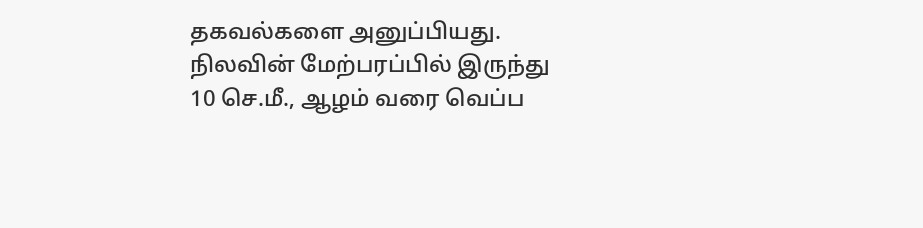தகவல்களை அனுப்பியது. நிலவின் மேற்பரப்பில் இருந்து 10 செ.மீ., ஆழம் வரை வெப்ப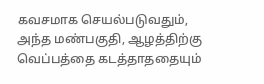கவசமாக செயல்படுவதும், அந்த மண்பகுதி, ஆழத்திற்கு வெப்பத்தை கடத்தாததையும்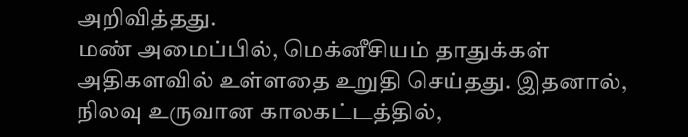அறிவித்தது.
மண் அமைப்பில், மெக்னீசியம் தாதுக்கள் அதிகளவில் உள்ளதை உறுதி செய்தது. இதனால், நிலவு உருவான காலகட்டத்தில்,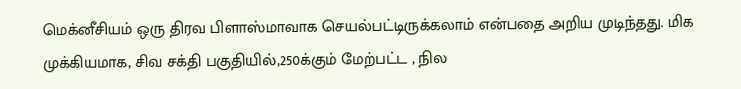மெக்னீசியம் ஒரு திரவ பிளாஸ்மாவாக செயல்பட்டிருக்கலாம் என்பதை அறிய முடிந்தது. மிக முக்கியமாக, சிவ சக்தி பகுதியில்,250க்கும் மேற்பட்ட , நில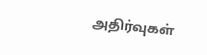அதிர்வுகள்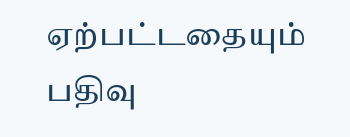ஏற்பட்டதையும் பதிவு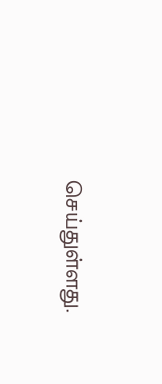செய்துள்ளது.